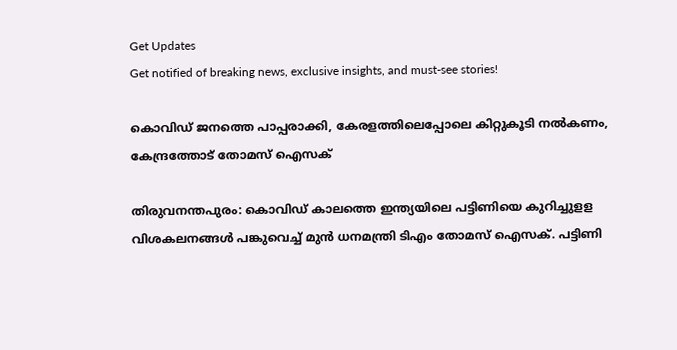Get Updates
Get notified of breaking news, exclusive insights, and must-see stories!

കൊവിഡ് ജനത്തെ പാപ്പരാക്കി, കേരളത്തിലെപ്പോലെ കിറ്റുകൂടി നൽകണം, കേന്ദ്രത്തോട് തോമസ് ഐസക്

തിരുവനന്തപുരം: കൊവിഡ് കാലത്തെ ഇന്ത്യയിലെ പട്ടിണിയെ കുറിച്ചുളള വിശകലനങ്ങൾ പങ്കുവെച്ച് മുൻ ധനമന്ത്രി ടിഎം തോമസ് ഐസക്. പട്ടിണി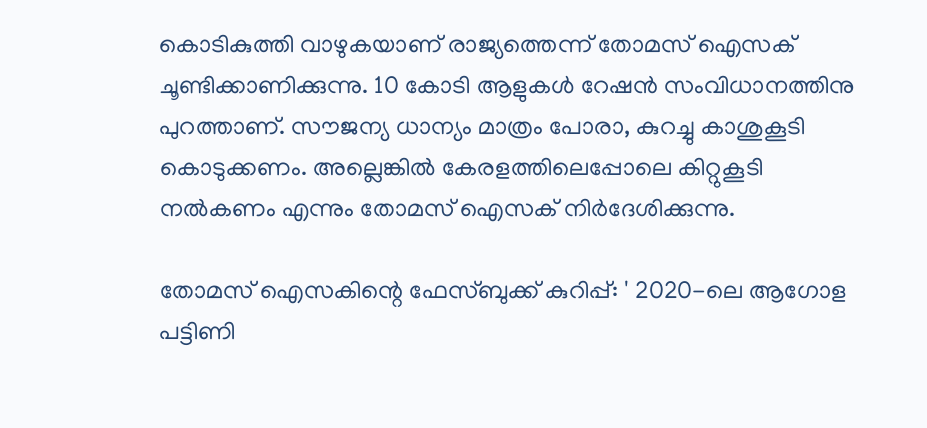കൊടികുത്തി വാഴുകയാണ് രാജ്യത്തെന്ന് തോമസ് ഐസക് ചൂണ്ടിക്കാണിക്കുന്നു. 10 കോടി ആളുകൾ റേഷൻ സംവിധാനത്തിനു പുറത്താണ്. സൗജന്യ ധാന്യം മാത്രം പോരാ, കുറച്ചു കാശുകൂടി കൊടുക്കണം. അല്ലെങ്കിൽ കേരളത്തിലെപ്പോലെ കിറ്റുകൂടി നൽകണം എന്നും തോമസ് ഐസക് നിർദേശിക്കുന്നു.

തോമസ് ഐസകിന്റെ ഫേസ്ബുക്ക് കുറിപ്പ്: ' 2020-ലെ ആഗോള പട്ടിണി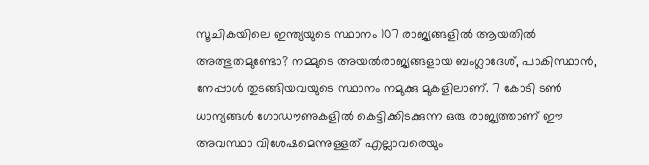സൂചികയിലെ ഇന്ത്യയുടെ സ്ഥാനം 107 രാജ്യങ്ങളിൽ ആയതിൽ അത്ഭുതമുണ്ടോ? നമ്മുടെ അയൽരാജ്യങ്ങളായ ബംഗ്ലാദേശ്, പാകിസ്ഥാൻ, നേപ്പാൾ തുടങ്ങിയവയുടെ സ്ഥാനം നമുക്കു മുകളിലാണ്. 7 കോടി ടൺ ധാന്യങ്ങൾ ഗോഡൗണുകളിൽ കെട്ടിക്കിടക്കുന്ന ഒരു രാജ്യത്താണ് ഈ അവസ്ഥാ വിശേഷമെന്നുള്ളത് എല്ലാവരെയും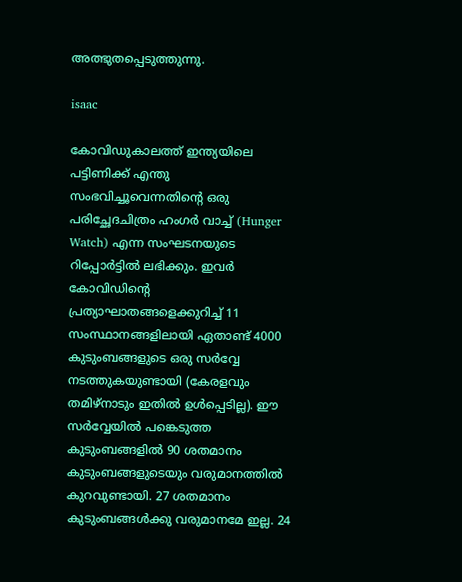അത്ഭുതപ്പെടുത്തുന്നു.

isaac

കോവിഡുകാലത്ത് ഇന്ത്യയിലെ പട്ടിണിക്ക് എന്തു സംഭവിച്ചൂവെന്നതിന്റെ ഒരു പരിച്ഛേദചിത്രം ഹംഗർ വാച്ച് (Hunger Watch) എന്ന സംഘടനയുടെ റിപ്പോർട്ടിൽ ലഭിക്കും. ഇവർ കോവിഡിന്റെ പ്രത്യാഘാതങ്ങളെക്കുറിച്ച് 11 സംസ്ഥാനങ്ങളിലായി ഏതാണ്ട് 4000 കുടുംബങ്ങളുടെ ഒരു സർവ്വേ നടത്തുകയുണ്ടായി (കേരളവും തമിഴ്നാടും ഇതിൽ ഉൾപ്പെടില്ല). ഈ സർവ്വേയിൽ പങ്കെടുത്ത കുടുംബങ്ങളിൽ 90 ശതമാനം കുടുംബങ്ങളുടെയും വരുമാനത്തിൽ കുറവുണ്ടായി. 27 ശതമാനം കുടുംബങ്ങൾക്കു വരുമാനമേ ഇല്ല. 24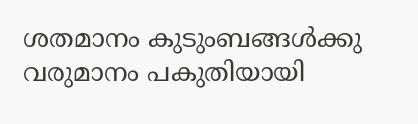ശതമാനം കുടുംബങ്ങൾക്കു വരുമാനം പകുതിയായി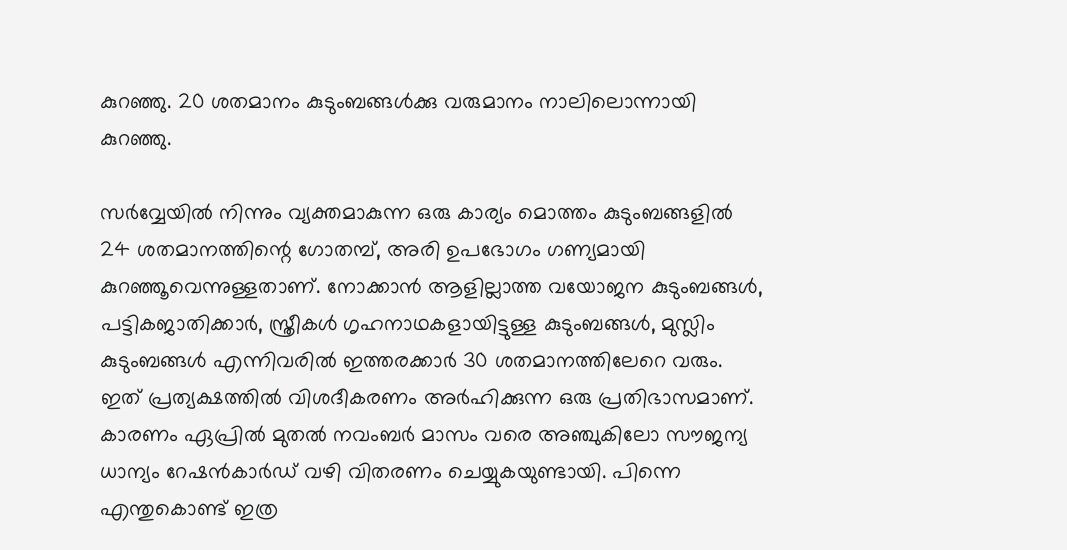കുറഞ്ഞു. 20 ശതമാനം കുടുംബങ്ങൾക്കു വരുമാനം നാലിലൊന്നായി കുറഞ്ഞു.

സർവ്വേയിൽ നിന്നും വ്യക്തമാകുന്ന ഒരു കാര്യം മൊത്തം കുടുംബങ്ങളിൽ 24 ശതമാനത്തിന്റെ ഗോതമ്പ്, അരി ഉപഭോഗം ഗണ്യമായി കുറഞ്ഞൂവെന്നുള്ളതാണ്. നോക്കാൻ ആളില്ലാത്ത വയോജന കുടുംബങ്ങൾ, പട്ടികജാതിക്കാർ, സ്ത്രീകൾ ഗൃഹനാഥകളായിട്ടുള്ള കുടുംബങ്ങൾ, മുസ്ലിം കുടുംബങ്ങൾ എന്നിവരിൽ ഇത്തരക്കാർ 30 ശതമാനത്തിലേറെ വരും. ഇത് പ്രത്യക്ഷത്തിൽ വിശദീകരണം അർഹിക്കുന്ന ഒരു പ്രതിഭാസമാണ്. കാരണം ഏപ്രിൽ മുതൽ നവംബർ മാസം വരെ അഞ്ചുകിലോ സൗജന്യ ധാന്യം റേഷൻകാർഡ് വഴി വിതരണം ചെയ്യുകയുണ്ടായി. പിന്നെ എന്തുകൊണ്ട് ഇത്ര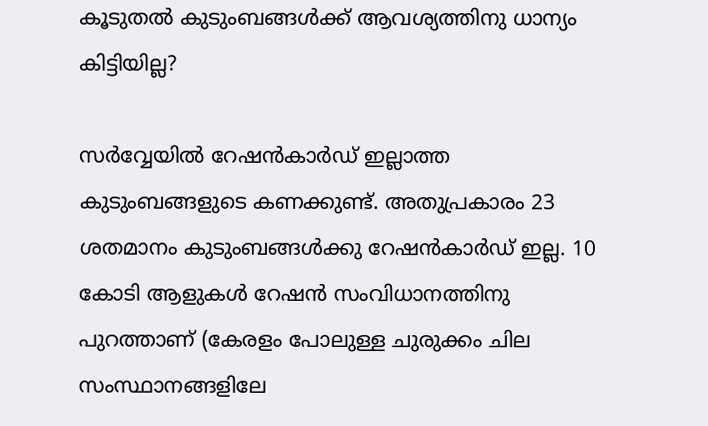കൂടുതൽ കുടുംബങ്ങൾക്ക് ആവശ്യത്തിനു ധാന്യം കിട്ടിയില്ല?

സർവ്വേയിൽ റേഷൻകാർഡ് ഇല്ലാത്ത കുടുംബങ്ങളുടെ കണക്കുണ്ട്. അതുപ്രകാരം 23 ശതമാനം കുടുംബങ്ങൾക്കു റേഷൻകാർഡ് ഇല്ല. 10 കോടി ആളുകൾ റേഷൻ സംവിധാനത്തിനു പുറത്താണ് (കേരളം പോലുള്ള ചുരുക്കം ചില സംസ്ഥാനങ്ങളിലേ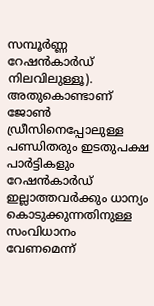സമ്പൂർണ്ണ റേഷൻകാർഡ് നിലവിലുള്ളൂ). അതുകൊണ്ടാണ് ജോൺ ഡ്രീസിനെപ്പോലുള്ള പണ്ഡിതരും ഇടതുപക്ഷ പാർട്ടികളും റേഷൻകാർഡ് ഇല്ലാത്തവർക്കും ധാന്യം കൊടുക്കുന്നതിനുള്ള സംവിധാനം വേണമെന്ന്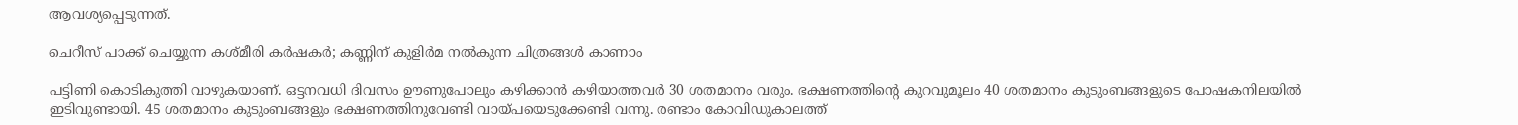ആവശ്യപ്പെടുന്നത്.

ചെറീസ് പാക്ക് ചെയ്യുന്ന കശ്മീരി കര്‍ഷകര്‍; കണ്ണിന് കുളിര്‍മ നല്‍കുന്ന ചിത്രങ്ങള്‍ കാണാം

പട്ടിണി കൊടികുത്തി വാഴുകയാണ്. ഒട്ടനവധി ദിവസം ഊണുപോലും കഴിക്കാൻ കഴിയാത്തവർ 30 ശതമാനം വരും. ഭക്ഷണത്തിന്റെ കുറവുമൂലം 40 ശതമാനം കുടുംബങ്ങളുടെ പോഷകനിലയിൽ ഇടിവുണ്ടായി. 45 ശതമാനം കുടുംബങ്ങളും ഭക്ഷണത്തിനുവേണ്ടി വായ്പയെടുക്കേണ്ടി വന്നു. രണ്ടാം കോവിഡുകാലത്ത്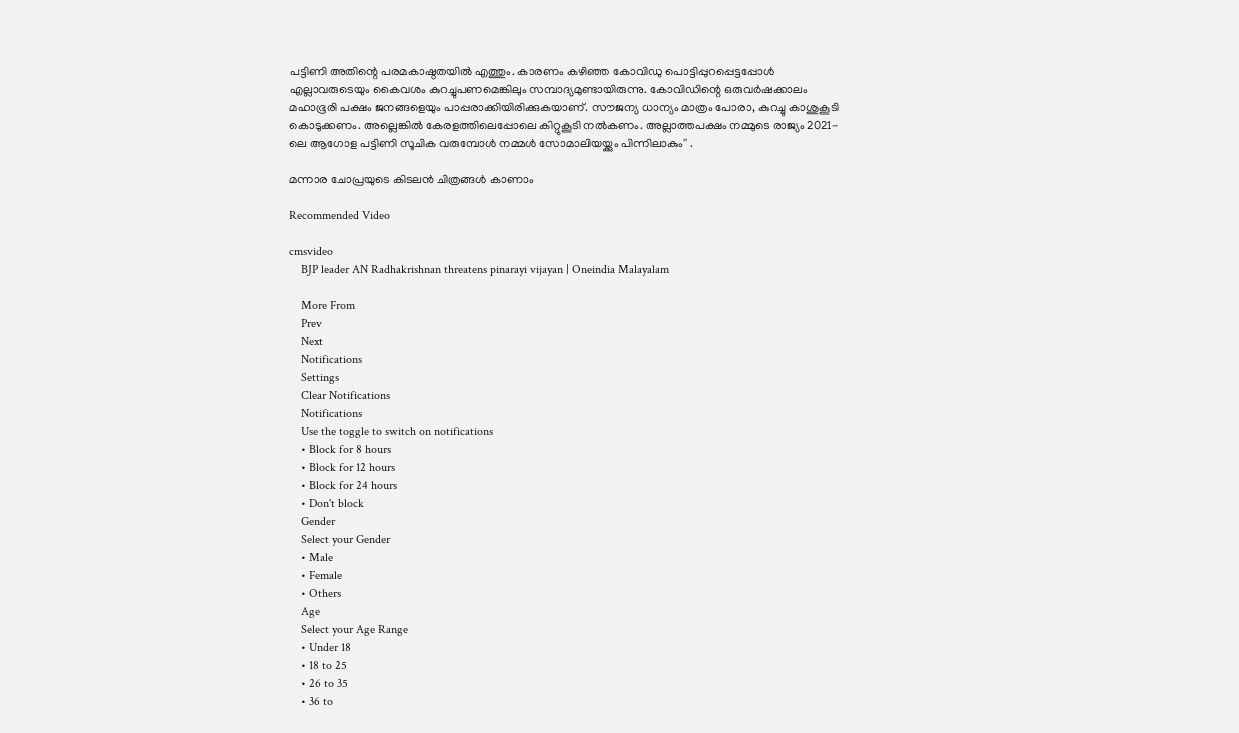പട്ടിണി അതിന്റെ പരമകാഷ്ഠതയിൽ എത്തും. കാരണം കഴിഞ്ഞ കോവിഡു പൊട്ടിപ്പുറപ്പെട്ടപ്പോൾ എല്ലാവരുടെയും കൈവശം കുറച്ചുപണമെങ്കിലും സമ്പാദ്യമുണ്ടായിരുന്നു. കോവിഡിന്റെ ഒരുവർഷക്കാലം മഹാഭൂരി പക്ഷം ജനങ്ങളെയും പാപ്പരാക്കിയിരിക്കുകയാണ്. സൗജന്യ ധാന്യം മാത്രം പോരാ, കുറച്ചു കാശുകൂടി കൊടുക്കണം. അല്ലെങ്കിൽ കേരളത്തിലെപ്പോലെ കിറ്റുകൂടി നൽകണം. അല്ലാത്തപക്ഷം നമ്മുടെ രാജ്യം 2021-ലെ ആഗോള പട്ടിണി സൂചിക വരുമ്പോൾ നമ്മൾ സോമാലിയയ്ക്കും പിന്നിലാകും'' .

മന്നാര ചോപ്രയുടെ കിടലന്‍ ചിത്രങ്ങള്‍ കാണാം

Recommended Video

cmsvideo
    BJP leader AN Radhakrishnan threatens pinarayi vijayan | Oneindia Malayalam

    More From
    Prev
    Next
    Notifications
    Settings
    Clear Notifications
    Notifications
    Use the toggle to switch on notifications
    • Block for 8 hours
    • Block for 12 hours
    • Block for 24 hours
    • Don't block
    Gender
    Select your Gender
    • Male
    • Female
    • Others
    Age
    Select your Age Range
    • Under 18
    • 18 to 25
    • 26 to 35
    • 36 to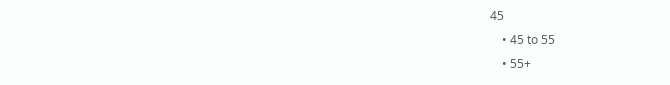45
    • 45 to 55
    • 55+